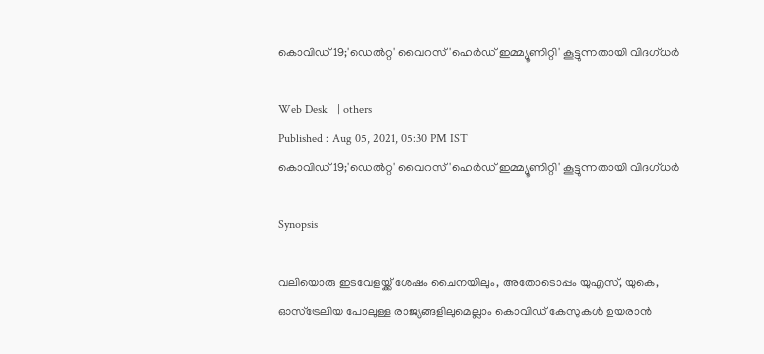കൊവിഡ് 19;'ഡെല്‍റ്റ' വൈറസ് 'ഹെര്‍ഡ് ഇമ്മ്യൂണിറ്റി' കൂട്ടുന്നതായി വിദഗ്ധര്‍

Web Desk   | others
Published : Aug 05, 2021, 05:30 PM IST
കൊവിഡ് 19;'ഡെല്‍റ്റ' വൈറസ് 'ഹെര്‍ഡ് ഇമ്മ്യൂണിറ്റി' കൂട്ടുന്നതായി വിദഗ്ധര്‍

Synopsis

വലിയൊരു ഇടവേളയ്ക്ക് ശേഷം ചൈനയിലും, അതോടൊപ്പം യുഎസ്, യുകെ, ഓസ്‌ട്രേലിയ പോലുള്ള രാജ്യങ്ങളിലുമെല്ലാം കൊവിഡ് കേസുകള്‍ ഉയരാന്‍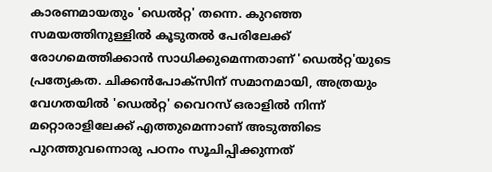കാരണമായതും 'ഡെല്‍റ്റ' തന്നെ. കുറഞ്ഞ സമയത്തിനുള്ളില്‍ കൂടുതല്‍ പേരിലേക്ക് രോഗമെത്തിക്കാന്‍ സാധിക്കുമെന്നതാണ് 'ഡെല്‍റ്റ'യുടെ പ്രത്യേകത. ചിക്കന്‍പോക്‌സിന് സമാനമായി, അത്രയും വേഗതയില്‍ 'ഡെല്‍റ്റ' വൈറസ് ഒരാളില്‍ നിന്ന് മറ്റൊരാളിലേക്ക് എത്തുമെന്നാണ് അടുത്തിടെ പുറത്തുവന്നൊരു പഠനം സൂചിപ്പിക്കുന്നത്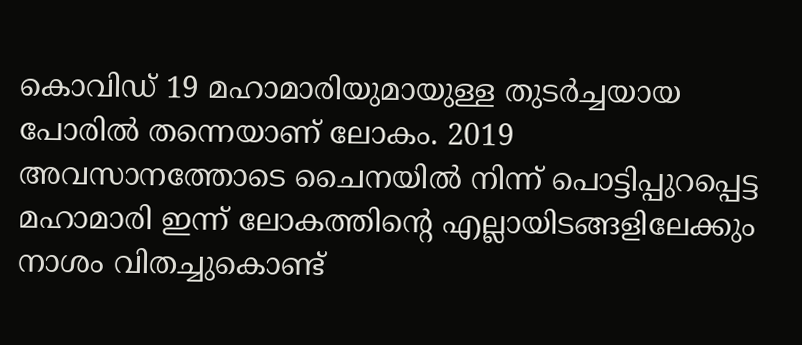കൊവിഡ് 19 മഹാമാരിയുമായുള്ള തുടര്‍ച്ചയായ പോരില്‍ തന്നെയാണ് ലോകം. 2019 അവസാനത്തോടെ ചൈനയില്‍ നിന്ന് പൊട്ടിപ്പുറപ്പെട്ട മഹാമാരി ഇന്ന് ലോകത്തിന്റെ എല്ലായിടങ്ങളിലേക്കും നാശം വിതച്ചുകൊണ്ട്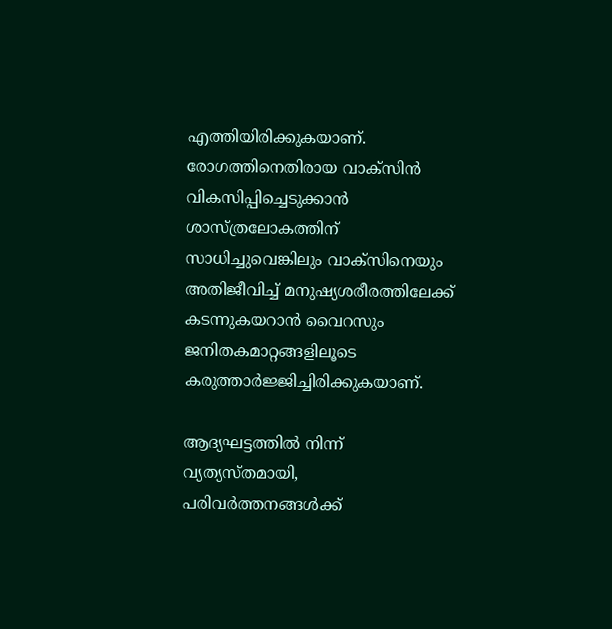എത്തിയിരിക്കുകയാണ്. രോഗത്തിനെതിരായ വാക്‌സിന്‍ വികസിപ്പിച്ചെടുക്കാന്‍ ശാസ്ത്രലോകത്തിന് സാധിച്ചുവെങ്കിലും വാക്‌സിനെയും അതിജീവിച്ച് മനുഷ്യശരീരത്തിലേക്ക് കടന്നുകയറാന്‍ വൈറസും ജനിതകമാറ്റങ്ങളിലൂടെ കരുത്താര്‍ജ്ജിച്ചിരിക്കുകയാണ്.

ആദ്യഘട്ടത്തില്‍ നിന്ന് വ്യത്യസ്തമായി, പരിവര്‍ത്തനങ്ങള്‍ക്ക്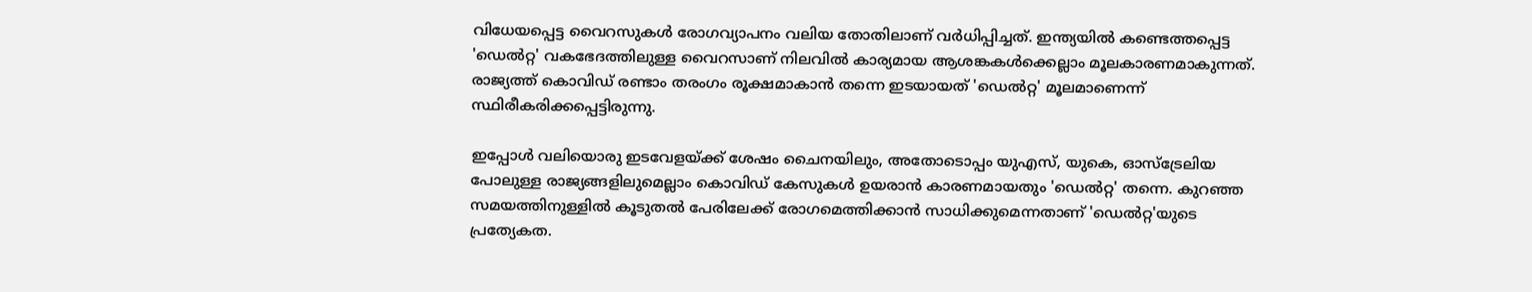വിധേയപ്പെട്ട വൈറസുകള്‍ രോഗവ്യാപനം വലിയ തോതിലാണ് വര്‍ധിപ്പിച്ചത്. ഇന്ത്യയില്‍ കണ്ടെത്തപ്പെട്ട 'ഡെല്‍റ്റ' വകഭേദത്തിലുള്ള വൈറസാണ് നിലവില്‍ കാര്യമായ ആശങ്കകള്‍ക്കെല്ലാം മൂലകാരണമാകുന്നത്. രാജ്യത്ത് കൊവിഡ് രണ്ടാം തരംഗം രൂക്ഷമാകാന്‍ തന്നെ ഇടയായത് 'ഡെല്‍റ്റ' മൂലമാണെന്ന് സ്ഥിരീകരിക്കപ്പെട്ടിരുന്നു.

ഇപ്പോള്‍ വലിയൊരു ഇടവേളയ്ക്ക് ശേഷം ചൈനയിലും, അതോടൊപ്പം യുഎസ്, യുകെ, ഓസ്‌ട്രേലിയ പോലുള്ള രാജ്യങ്ങളിലുമെല്ലാം കൊവിഡ് കേസുകള്‍ ഉയരാന്‍ കാരണമായതും 'ഡെല്‍റ്റ' തന്നെ. കുറഞ്ഞ സമയത്തിനുള്ളില്‍ കൂടുതല്‍ പേരിലേക്ക് രോഗമെത്തിക്കാന്‍ സാധിക്കുമെന്നതാണ് 'ഡെല്‍റ്റ'യുടെ പ്രത്യേകത.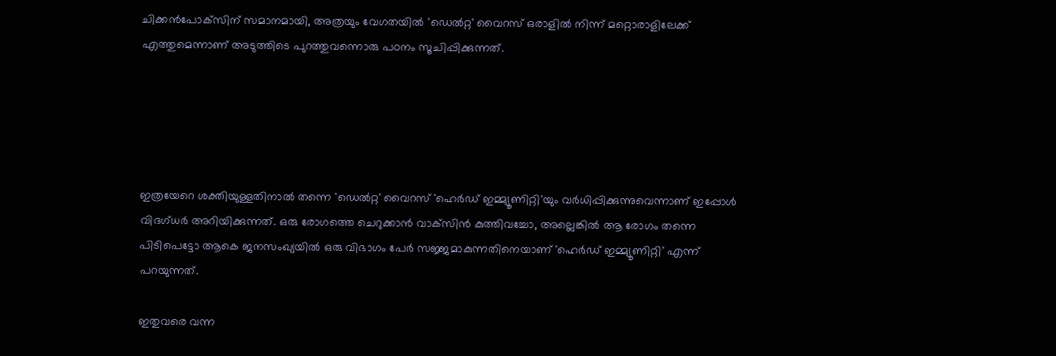ചിക്കന്‍പോക്‌സിന് സമാനമായി, അത്രയും വേഗതയില്‍ 'ഡെല്‍റ്റ' വൈറസ് ഒരാളില്‍ നിന്ന് മറ്റൊരാളിലേക്ക് എത്തുമെന്നാണ് അടുത്തിടെ പുറത്തുവന്നൊരു പഠനം സൂചിപ്പിക്കുന്നത്.





ഇത്രയേറെ ശക്തിയുള്ളതിനാല്‍ തന്നെ 'ഡെല്‍റ്റ' വൈറസ് 'ഹെര്‍ഡ് ഇമ്മ്യൂണിറ്റി'യും വര്‍ധിപ്പിക്കുന്നുവെന്നാണ് ഇപ്പോള്‍ വിദഗ്ധര്‍ അറിയിക്കുന്നത്. ഒരു രോഗത്തെ ചെറുക്കാന്‍ വാക്‌സിന്‍ കുത്തിവച്ചോ, അല്ലെങ്കില്‍ ആ രോഗം തന്നെ പിടിപെട്ടോ ആകെ ജനസംഖ്യയില്‍ ഒരു വിഭാഗം പേര്‍ സജ്ജമാകുന്നതിനെയാണ് 'ഹെര്‍ഡ് ഇമ്മ്യൂണിറ്റി' എന്ന് പറയുന്നത്.

ഇതുവരെ വന്ന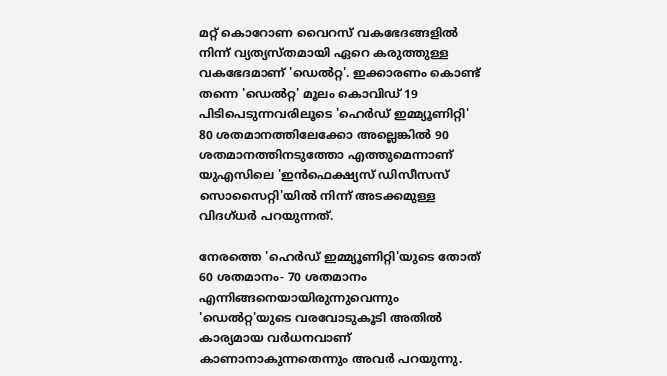മറ്റ് കൊറോണ വൈറസ് വകഭേദങ്ങളില്‍ നിന്ന് വ്യത്യസ്തമായി ഏറെ കരുത്തുള്ള വകഭേദമാണ് 'ഡെല്‍റ്റ'. ഇക്കാരണം കൊണ്ട് തന്നെ 'ഡെല്‍റ്റ' മൂലം കൊവിഡ് 19 പിടിപെടുന്നവരിലൂടെ 'ഹെര്‍ഡ് ഇമ്മ്യൂണിറ്റി' 80 ശതമാനത്തിലേക്കോ അല്ലെങ്കില്‍ 90 ശതമാനത്തിനടുത്തോ എത്തുമെന്നാണ് യുഎസിലെ 'ഇന്‍ഫെക്ഷ്യസ് ഡിസീസസ് സൊസൈറ്റി'യില്‍ നിന്ന് അടക്കമുള്ള വിദഗ്ധര്‍ പറയുന്നത്.

നേരത്തെ 'ഹെര്‍ഡ് ഇമ്മ്യൂണിറ്റി'യുടെ തോത് 60 ശതമാനം- 70 ശതമാനം എന്നിങ്ങനെയായിരുന്നുവെന്നും 'ഡെല്‍റ്റ'യുടെ വരവോടുകൂടി അതില്‍ കാര്യമായ വര്‍ധനവാണ് കാണാനാകുന്നതെന്നും അവര്‍ പറയുന്നു.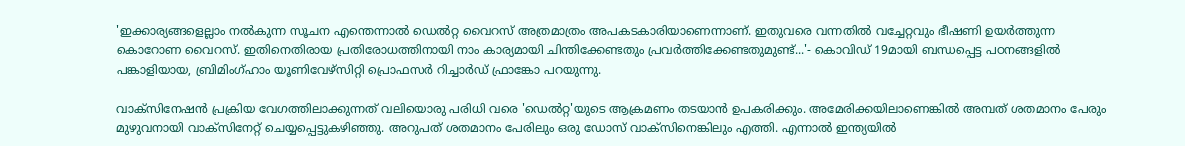'ഇക്കാര്യങ്ങളെല്ലാം നല്‍കുന്ന സൂചന എന്തെന്നാല്‍ ഡെല്‍റ്റ വൈറസ് അത്രമാത്രം അപകടകാരിയാണെന്നാണ്. ഇതുവരെ വന്നതില്‍ വച്ചേറ്റവും ഭീഷണി ഉയര്‍ത്തുന്ന കൊറോണ വൈറസ്. ഇതിനെതിരായ പ്രതിരോധത്തിനായി നാം കാര്യമായി ചിന്തിക്കേണ്ടതും പ്രവര്‍ത്തിക്കേണ്ടതുമുണ്ട്...'- കൊവിഡ് 19മായി ബന്ധപ്പെട്ട പഠനങ്ങളില്‍ പങ്കാളിയായ, ബ്രിമിംഗ്ഹാം യൂണിവേഴ്‌സിറ്റി പ്രൊഫസര്‍ റിച്ചാര്‍ഡ് ഫ്രാങ്കോ പറയുന്നു.

വാക്‌സിനേഷന്‍ പ്രക്രിയ വേഗത്തിലാക്കുന്നത് വലിയൊരു പരിധി വരെ 'ഡെല്‍റ്റ'യുടെ ആക്രമണം തടയാന്‍ ഉപകരിക്കും. അമേരിക്കയിലാണെങ്കില്‍ അമ്പത് ശതമാനം പേരും മുഴുവനായി വാക്‌സിനേറ്റ് ചെയ്യപ്പെട്ടുകഴിഞ്ഞു. അറുപത് ശതമാനം പേരിലും ഒരു ഡോസ് വാക്‌സിനെങ്കിലും എത്തി. എന്നാല്‍ ഇന്ത്യയില്‍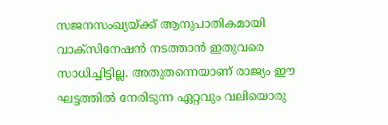സജനസംഖ്യയ്ക്ക് ആനുപാതികമായി വാക്‌സിനേഷന്‍ നടത്താന്‍ ഇതുവരെ സാധിച്ചിട്ടില്ല. അതുതന്നെയാണ് രാജ്യം ഈ ഘട്ടത്തില്‍ നേരിടുന്ന ഏറ്റവും വലിയൊരു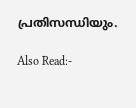പ്രതിസന്ധിയും.

Also Read:-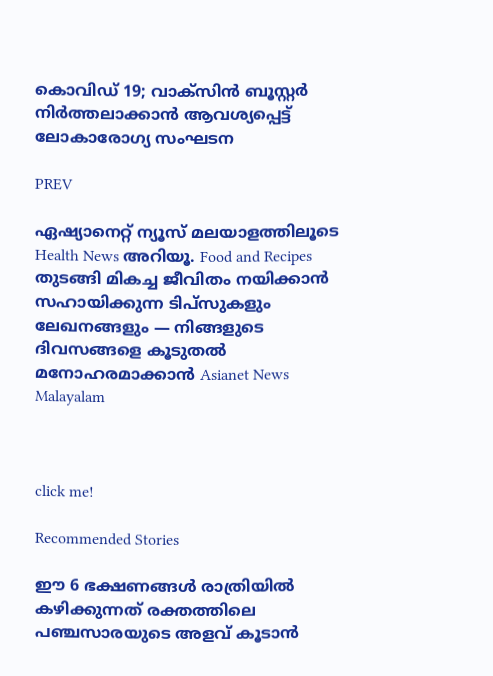കൊവിഡ് 19; വാക്‌സിന്‍ ബൂസ്റ്റര്‍ നിര്‍ത്തലാക്കാന്‍ ആവശ്യപ്പെട്ട് ലോകാരോഗ്യ സംഘടന

PREV

ഏഷ്യാനെറ്റ് ന്യൂസ് മലയാളത്തിലൂടെ Health News അറിയൂ. Food and Recipes തുടങ്ങി മികച്ച ജീവിതം നയിക്കാൻ സഹായിക്കുന്ന ടിപ്സുകളും ലേഖനങ്ങളും — നിങ്ങളുടെ ദിവസങ്ങളെ കൂടുതൽ മനോഹരമാക്കാൻ Asianet News Malayalam



click me!

Recommended Stories

ഈ 6 ഭക്ഷണങ്ങൾ രാത്രിയിൽ കഴിക്കുന്നത് രക്തത്തിലെ പഞ്ചസാരയുടെ അളവ് കൂടാൻ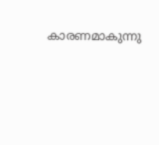കാരണമാകുന്നു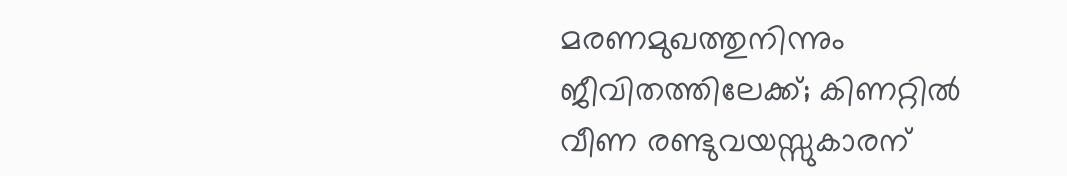മരണമുഖത്തുനിന്നും ജീവിതത്തിലേക്ക്; കിണറ്റിൽ വീണ രണ്ടുവയസ്സുകാരന്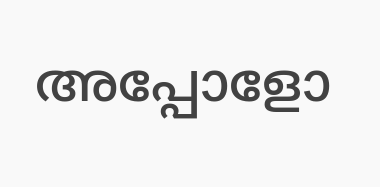അപ്പോളോ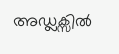അഡ്ലക്സിൽ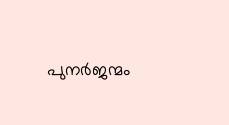പുനർജന്മം